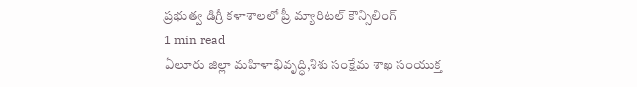ప్రభుత్వ డిగ్రీ కళాశాలలో ప్రీ మ్యారిటల్ కౌన్సిలింగ్
1 min read
ఏలూరు జిల్లా మహిళాభివృద్ధి,శిశు సంక్షేమ శాఖ సంయుక్త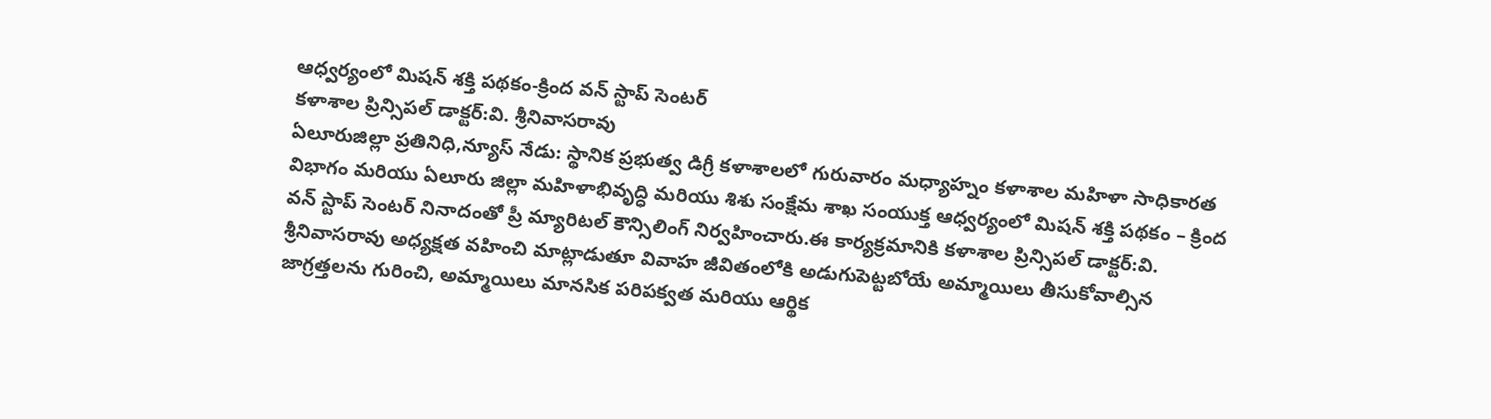ఆధ్వర్యంలో మిషన్ శక్తి పథకం-క్రింద వన్ స్టాప్ సెంటర్
కళాశాల ప్రిన్సిపల్ డాక్టర్:వి. శ్రీనివాసరావు
ఏలూరుజిల్లా ప్రతినిధి,న్యూస్ నేడు: స్థానిక ప్రభుత్వ డిగ్రీ కళాశాలలో గురువారం మధ్యాహ్నం కళాశాల మహిళా సాధికారత విభాగం మరియు ఏలూరు జిల్లా మహిళాభివృద్ధి మరియు శిశు సంక్షేమ శాఖ సంయుక్త ఆధ్వర్యంలో మిషన్ శక్తి పథకం – క్రింద వన్ స్టాప్ సెంటర్ నినాదంతో ప్రీ మ్యారిటల్ కౌన్సిలింగ్ నిర్వహించారు.ఈ కార్యక్రమానికి కళాశాల ప్రిన్సిపల్ డాక్టర్:వి. శ్రీనివాసరావు అధ్యక్షత వహించి మాట్లాడుతూ వివాహ జీవితంలోకి అడుగుపెట్టబోయే అమ్మాయిలు తీసుకోవాల్సిన జాగ్రత్తలను గురించి, అమ్మాయిలు మానసిక పరిపక్వత మరియు ఆర్థిక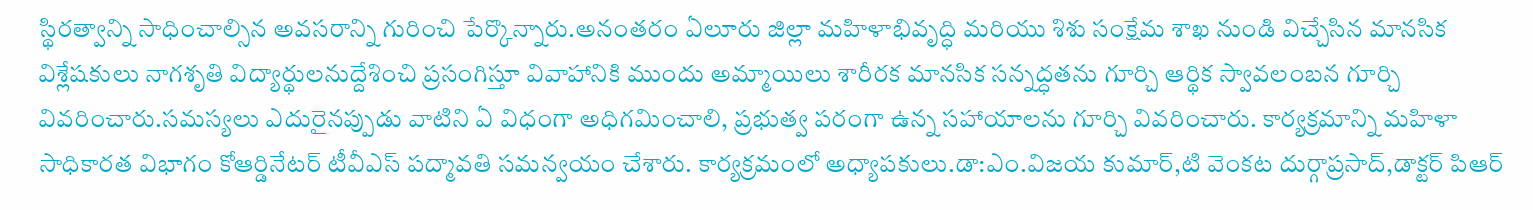స్థిరత్వాన్ని సాధించాల్సిన అవసరాన్ని గురించి పేర్కొన్నారు.అనంతరం ఏలూరు జిల్లా మహిళాభివృద్ధి మరియు శిశు సంక్షేమ శాఖ నుండి విచ్చేసిన మానసిక విశ్లేషకులు నాగశృతి విద్యార్థులనుద్దేశించి ప్రసంగిస్తూ వివాహానికి ముందు అమ్మాయిలు శారీరక మానసిక సన్నద్ధతను గూర్చి ఆర్థిక స్వావలంబన గూర్చి వివరించారు.సమస్యలు ఎదురైనప్పుడు వాటిని ఏ విధంగా అధిగమించాలి, ప్రభుత్వ పరంగా ఉన్న సహాయాలను గూర్చి వివరించారు. కార్యక్రమాన్ని మహిళా సాధికారత విభాగం కోఆర్డినేటర్ టీవీఎస్ పద్మావతి సమన్వయం చేశారు. కార్యక్రమంలో అధ్యాపకులు.డా:ఎం.విజయ కుమార్,టి వెంకట దుర్గాప్రసాద్,డాక్టర్ పిఆర్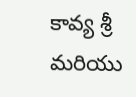కావ్య శ్రీ మరియు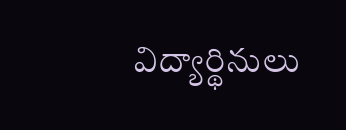విద్యార్థినులు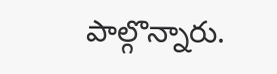పాల్గొన్నారు.